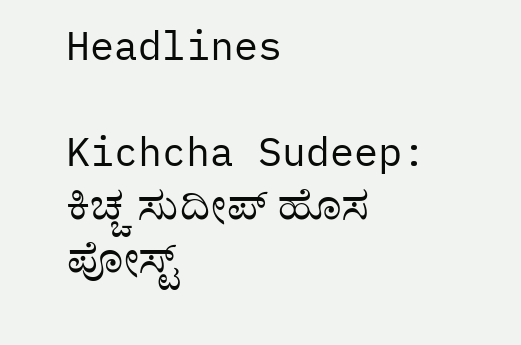Headlines

Kichcha Sudeep: ಕಿಚ್ಚ ಸುದೀಪ್ ಹೊಸ ಪೋಸ್ಟ್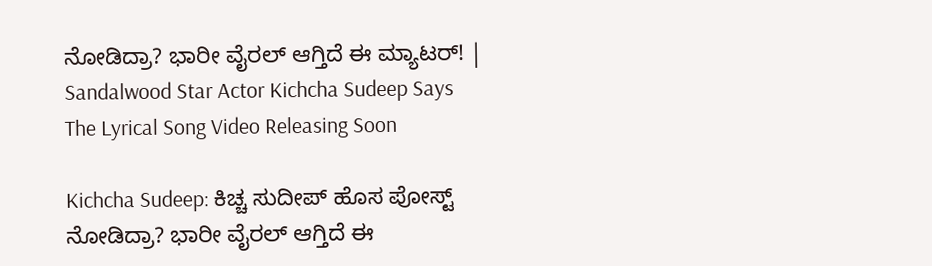ನೋಡಿದ್ರಾ? ಭಾರೀ ವೈರಲ್ ಆಗ್ತಿದೆ ಈ ಮ್ಯಾಟರ್! | Sandalwood Star Actor Kichcha Sudeep Says The Lyrical Song Video Releasing Soon

Kichcha Sudeep: ಕಿಚ್ಚ ಸುದೀಪ್ ಹೊಸ ಪೋಸ್ಟ್ ನೋಡಿದ್ರಾ? ಭಾರೀ ವೈರಲ್ ಆಗ್ತಿದೆ ಈ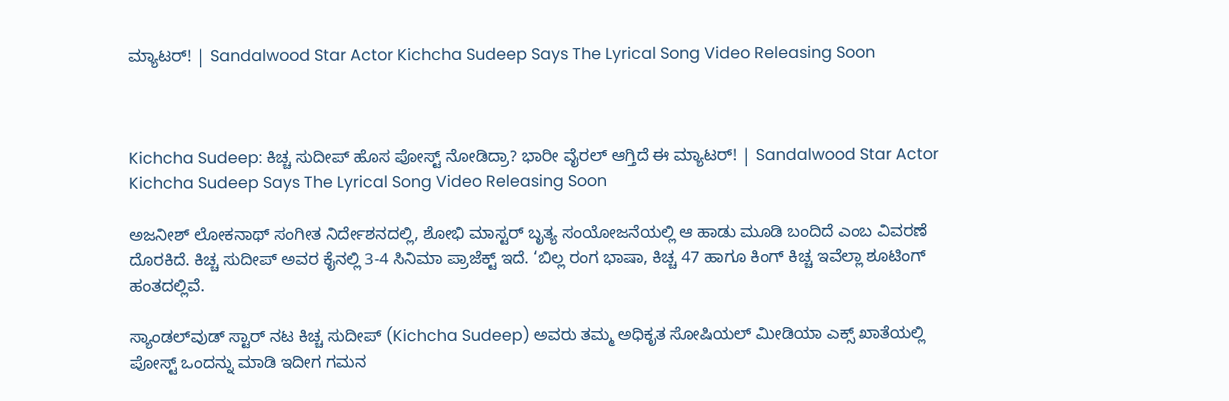ಮ್ಯಾಟರ್! | Sandalwood Star Actor Kichcha Sudeep Says The Lyrical Song Video Releasing Soon



Kichcha Sudeep: ಕಿಚ್ಚ ಸುದೀಪ್ ಹೊಸ ಪೋಸ್ಟ್ ನೋಡಿದ್ರಾ? ಭಾರೀ ವೈರಲ್ ಆಗ್ತಿದೆ ಈ ಮ್ಯಾಟರ್! | Sandalwood Star Actor Kichcha Sudeep Says The Lyrical Song Video Releasing Soon

ಅಜನೀಶ್ ಲೋಕನಾಥ್ ಸಂಗೀತ ನಿರ್ದೇಶನದಲ್ಲಿ, ಶೋಭಿ ಮಾಸ್ಟರ್ ಬೃತ್ಯ ಸಂಯೋಜನೆಯಲ್ಲಿ ಆ ಹಾಡು ಮೂಡಿ ಬಂದಿದೆ ಎಂಬ ವಿವರಣೆ ದೊರಕಿದೆ. ಕಿಚ್ಚ ಸುದೀಪ್ ಅವರ ಕೈನಲ್ಲಿ 3-4 ಸಿನಿಮಾ ಪ್ರಾಜೆಕ್ಟ್ ಇದೆ. ‘ಬಿಲ್ಲ ರಂಗ ಭಾಷಾ, ಕಿಚ್ಚ 47 ಹಾಗೂ ಕಿಂಗ್ ಕಿಚ್ಚ ಇವೆಲ್ಲಾ ಶೂಟಿಂಗ್ ಹಂತದಲ್ಲಿವೆ.

ಸ್ಯಾಂಡಲ್‌ವುಡ್ ಸ್ಟಾರ್ ನಟ ಕಿಚ್ಚ ಸುದೀಪ್ (Kichcha Sudeep) ಅವರು ತಮ್ಮ ಅಧಿಕೃತ ಸೋಷಿಯಲ್ ಮೀಡಿಯಾ ಎಕ್ಸ್ ಖಾತೆಯಲ್ಲಿ ಪೋಸ್ಟ್ ಒಂದನ್ನು ಮಾಡಿ ಇದೀಗ ಗಮನ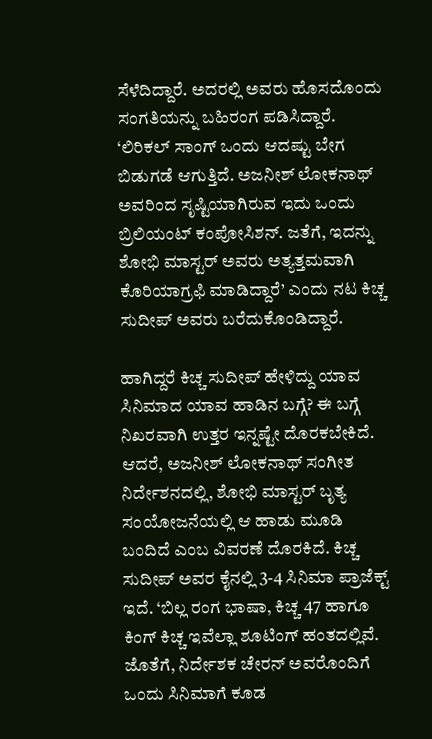ಸೆಳೆದಿದ್ದಾರೆ. ಅದರಲ್ಲಿ ಅವರು ಹೊಸದೊಂದು ಸಂಗತಿಯನ್ನು ಬಹಿರಂಗ ಪಡಿಸಿದ್ದಾರೆ. ‘ಲಿರಿಕಲ್ ಸಾಂಗ್ ಒಂದು ಆದಷ್ಟು ಬೇಗ ಬಿಡುಗಡೆ ಆಗುತ್ತಿದೆ. ಅಜನೀಶ್ ಲೋಕನಾಥ್ ಅವರಿಂದ ಸೃಷ್ಟಿಯಾಗಿರುವ ಇದು ಒಂದು ಬ್ರಿಲಿಯಂಟ್ ಕಂಪೋಸಿಶನ್. ಜತೆಗೆ, ಇದನ್ನು ಶೋಭಿ ಮಾಸ್ಟರ್ ಅವರು ಅತ್ಯತ್ತಮವಾಗಿ ಕೊರಿಯಾಗ್ರಫಿ ಮಾಡಿದ್ದಾರೆ’ ಎಂದು ನಟ ಕಿಚ್ಚ ಸುದೀಪ್ ಅವರು ಬರೆದುಕೊಂಡಿದ್ದಾರೆ.

ಹಾಗಿದ್ದರೆ ಕಿಚ್ಚ ಸುದೀಪ್ ಹೇಳಿದ್ದು ಯಾವ ಸಿನಿಮಾದ ಯಾವ ಹಾಡಿನ ಬಗ್ಗೆ? ಈ ಬಗ್ಗೆ ನಿಖರವಾಗಿ ಉತ್ತರ ಇನ್ನಷ್ಟೇ ದೊರಕಬೇಕಿದೆ. ಆದರೆ, ಅಜನೀಶ್ ಲೋಕನಾಥ್ ಸಂಗೀತ ನಿರ್ದೇಶನದಲ್ಲಿ, ಶೋಭಿ ಮಾಸ್ಟರ್ ಬೃತ್ಯ ಸಂಯೋಜನೆಯಲ್ಲಿ ಆ ಹಾಡು ಮೂಡಿ ಬಂದಿದೆ ಎಂಬ ವಿವರಣೆ ದೊರಕಿದೆ. ಕಿಚ್ಚ ಸುದೀಪ್ ಅವರ ಕೈನಲ್ಲಿ 3-4 ಸಿನಿಮಾ ಪ್ರಾಜೆಕ್ಟ್ ಇದೆ. ‘ಬಿಲ್ಲ ರಂಗ ಭಾಷಾ, ಕಿಚ್ಚ 47 ಹಾಗೂ ಕಿಂಗ್ ಕಿಚ್ಚ ಇವೆಲ್ಲಾ ಶೂಟಿಂಗ್ ಹಂತದಲ್ಲಿವೆ. ಜೊತೆಗೆ, ನಿರ್ದೇಶಕ ಚೇರನ್ ಅವರೊಂದಿಗೆ ಒಂದು ಸಿನಿಮಾಗೆ ಕೂಡ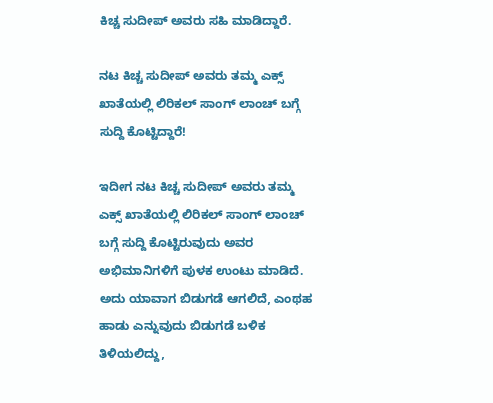ಕಿಚ್ಚ ಸುದೀಪ್ ಅವರು ಸಹಿ ಮಾಡಿದ್ದಾರೆ.

ನಟ ಕಿಚ್ಚ ಸುದೀಪ್ ಅವರು ತಮ್ಮ ಎಕ್ಸ್ ಖಾತೆಯಲ್ಲಿ ಲಿರಿಕಲ್ ಸಾಂಗ್ ಲಾಂಚ್ ಬಗ್ಗೆ ಸುದ್ದಿ ಕೊಟ್ಟಿದ್ದಾರೆ!

ಇದೀಗ ನಟ ಕಿಚ್ಚ ಸುದೀಪ್ ಅವರು ತಮ್ಮ ಎಕ್ಸ್ ಖಾತೆಯಲ್ಲಿ ಲಿರಿಕಲ್ ಸಾಂಗ್ ಲಾಂಚ್ ಬಗ್ಗೆ ಸುದ್ದಿ ಕೊಟ್ಟಿರುವುದು ಅವರ ಅಭಿಮಾನಿಗಳಿಗೆ ಪುಳಕ ಉಂಟು ಮಾಡಿದೆ. ಅದು ಯಾವಾಗ ಬಿಡುಗಡೆ ಆಗಲಿದೆ, ಎಂಥಹ ಹಾಡು ಎನ್ನುವುದು ಬಿಡುಗಡೆ ಬಳಿಕ ತಿಳಿಯಲಿದ್ದು,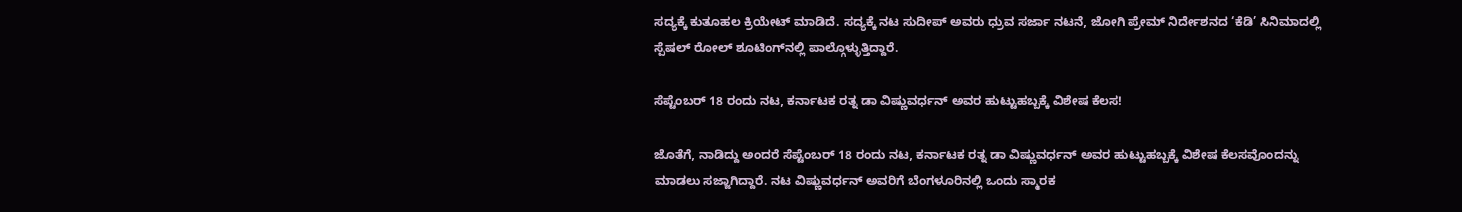ಸದ್ಯಕ್ಕೆ ಕುತೂಹಲ ಕ್ರಿಯೇಟ್ ಮಾಡಿದೆ. ಸದ್ಯಕ್ಕೆ ನಟ ಸುದೀಪ್ ಅವರು ಧ್ರುವ ಸರ್ಜಾ ನಟನೆ, ಜೋಗಿ ಪ್ರೇಮ್ ನಿರ್ದೇಶನದ ‘ಕೆಡಿ’ ಸಿನಿಮಾದಲ್ಲಿ ಸ್ಪೆಷಲ್ ರೋಲ್ ಶೂಟಿಂಗ್‌ನಲ್ಲಿ ಪಾಲ್ಗೊಳ್ಳುತ್ತಿದ್ದಾರೆ.

ಸೆಪ್ಟೆಂಬರ್ 18 ರಂದು ನಟ, ಕರ್ನಾಟಕ ರತ್ನ ಡಾ ವಿಷ್ಣುವರ್ಧನ್ ಅವರ ಹುಟ್ಟುಹಬ್ಬಕ್ಕೆ ವಿಶೇಷ ಕೆಲಸ!

ಜೊತೆಗೆ, ನಾಡಿದ್ದು ಅಂದರೆ ಸೆಪ್ಟೆಂಬರ್ 18 ರಂದು ನಟ, ಕರ್ನಾಟಕ ರತ್ನ ಡಾ ವಿಷ್ಣುವರ್ಧನ್ ಅವರ ಹುಟ್ಟುಹಬ್ಬಕ್ಕೆ ವಿಶೇಷ ಕೆಲಸವೊಂದನ್ನು ಮಾಡಲು ಸಜ್ಜಾಗಿದ್ದಾರೆ. ನಟ ವಿಷ್ಣುವರ್ಧನ್ ಅವರಿಗೆ ಬೆಂಗಳೂರಿನಲ್ಲಿ ಒಂದು ಸ್ಮಾರಕ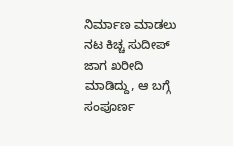ನಿರ್ಮಾಣ ಮಾಡಲು ನಟ ಕಿಚ್ಚ ಸುದೀಪ್ ಜಾಗ ಖರೀದಿ ಮಾಡಿದ್ದು, ಆ ಬಗ್ಗೆ ಸಂಪೂರ್ಣ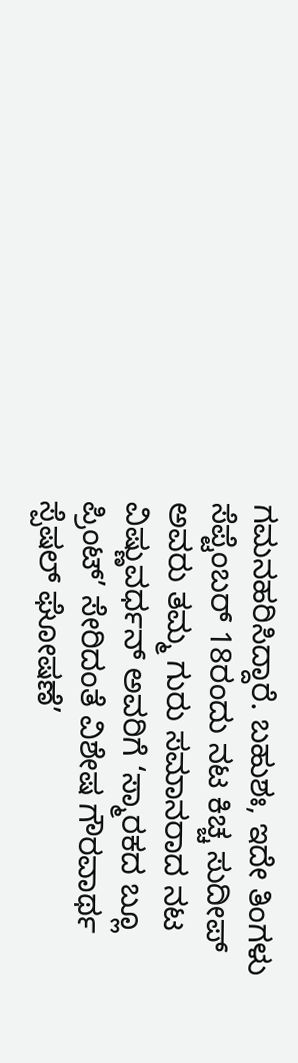ಗಮನಹರಿಸಿದ್ದಾರೆ. ಬಹುಶಃ, ಇದೇ ತಿಂಗಳು ಸೆಪ್ಟೆಂಬರ್ 18ರಂದು ನಟ ಕಿಚ್ಚ ಸುದೀಪ್ ಅವರು ತಮ್ಮ ಗುರು ಸಮಾನರಾದ ನಟ ವಿಷ್ಣುವರ್ಧನ್ ಅವರಿಗೆ ‘ಸ್ಮಾರಕದ ಬ್ಲೂ ಪ್ರಿಂಟ್’ ಸೇರಿದಂತೆ ವಿಶೇಷ ಗೌರವಾರ್ಥ ಸ್ಪೆಷಲ್ ಘೋಷಣೆ’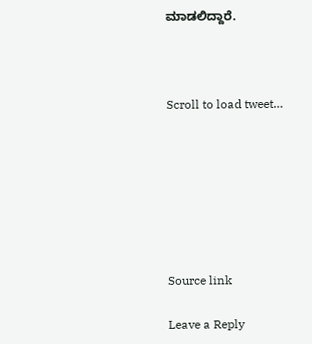ಮಾಡಲಿದ್ದಾರೆ.



Scroll to load tweet…







Source link

Leave a Reply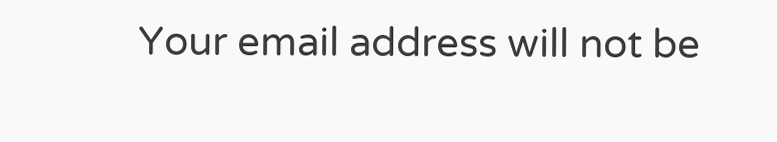Your email address will not be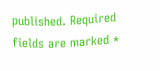published. Required fields are marked *